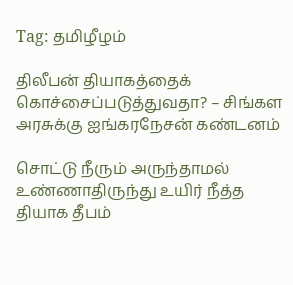Tag: தமிழீழம்

திலீபன் தியாகத்தைக் கொச்சைப்படுத்துவதா? – சிங்கள அரசுக்கு ஐங்கரநேசன் கண்டனம்

சொட்டு நீரும் அருந்தாமல் உண்ணாதிருந்து உயிர் நீத்த தியாக தீபம்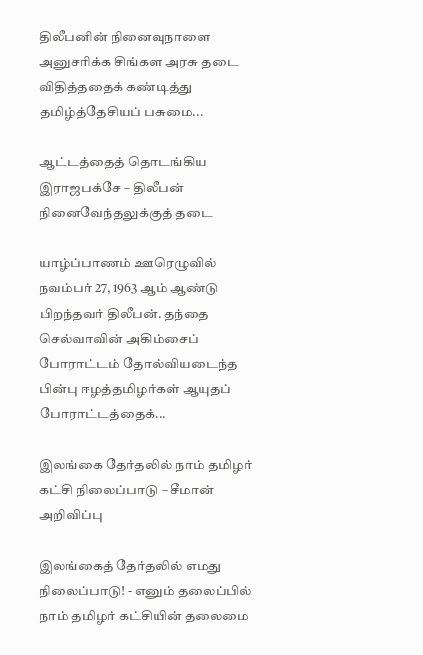திலீபனின் நினைவுநாளை அனுசரிக்க சிங்கள அரசு தடை விதித்ததைக் கண்டித்து தமிழ்த்தேசியப் பசுமை...

ஆட்டத்தைத் தொடங்கிய இராஜபக்சே – திலீபன் நினைவேந்தலுக்குத் தடை

யாழ்ப்பாணம் ஊரெழுவில் நவம்பர் 27, 1963 ஆம் ஆண்டு பிறந்தவர் திலீபன். தந்தை செல்வாவின் அகிம்சைப் போராட்டம் தோல்வியடைந்த பின்பு ஈழத்தமிழர்கள் ஆயுதப் போராட்டத்தைக்...

இலங்கை தேர்தலில் நாம் தமிழர் கட்சி நிலைப்பாடு – சீமான் அறிவிப்பு

இலங்கைத் தேர்தலில் எமது நிலைப்பாடு! - எனும் தலைப்பில் நாம் தமிழர் கட்சியின் தலைமை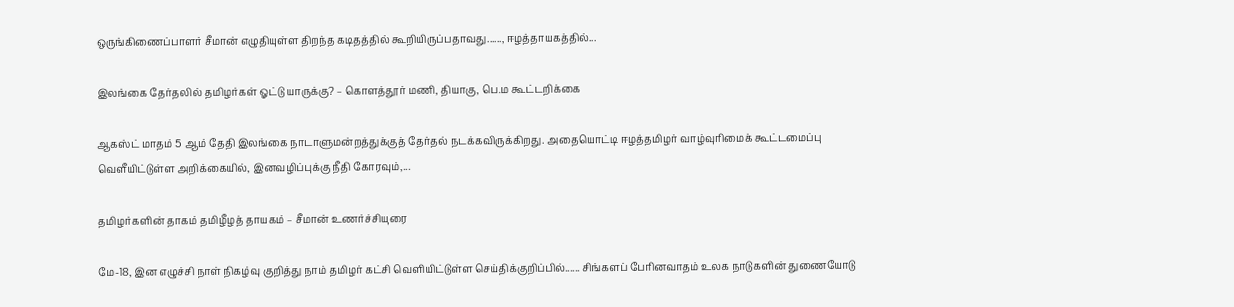ஒருங்கிணைப்பாளர் சீமான் எழுதியுள்ள திறந்த கடிதத்தில் கூறியிருப்பதாவது......, ஈழத்தாயகத்தில்...

இலங்கை தேர்தலில் தமிழர்கள் ஓட்டு யாருக்கு? – கொளத்தூர் மணி, தியாகு, பெ.ம கூட்டறிக்கை

ஆகஸ்ட் மாதம் 5 ஆம் தேதி இலங்கை நாடாளுமன்றத்துக்குத் தேர்தல் நடக்கவிருக்கிறது. அதையொட்டி ஈழத்தமிழர் வாழ்வுரிமைக் கூட்டமைப்பு வெளீயிட்டுள்ள அறிக்கையில், இனவழிப்புக்கு நீதி கோரவும்,...

தமிழர்களின் தாகம் தமிழீழத் தாயகம் – சீமான் உணர்ச்சியுரை

மே-18, இன எழுச்சி நாள் நிகழ்வு குறித்து நாம் தமிழர் கட்சி வெளியிட்டுள்ள செய்திக்குறிப்பில்...... சிங்களப் பேரினவாதம் உலக நாடுகளின் துணையோடு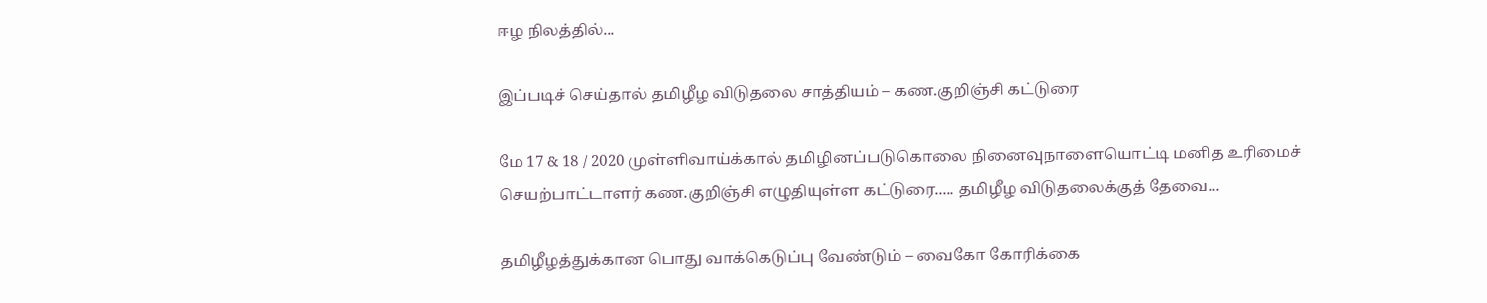ஈழ நிலத்தில்...

இப்படிச் செய்தால் தமிழீழ விடுதலை சாத்தியம் – கண.குறிஞ்சி கட்டுரை

மே 17 & 18 / 2020 முள்ளிவாய்க்கால் தமிழினப்படுகொலை நினைவுநாளையொட்டி மனித உரிமைச் செயற்பாட்டாளர் கண.குறிஞ்சி எழுதியுள்ள கட்டுரை..... தமிழீழ விடுதலைக்குத் தேவை...

தமிழீழத்துக்கான பொது வாக்கெடுப்பு வேண்டும் – வைகோ கோரிக்கை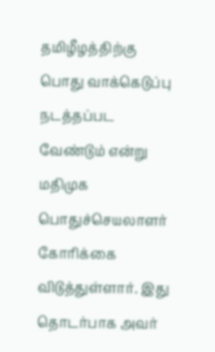தமிழீழத்திற்கு பொது வாக்கெடுப்பு நடத்தப்பட வேண்டும் என்று மதிமுக பொதுச்செயலாளர் கோரிக்கை விடுத்துள்ளார். இது தொடர்பாக அவர்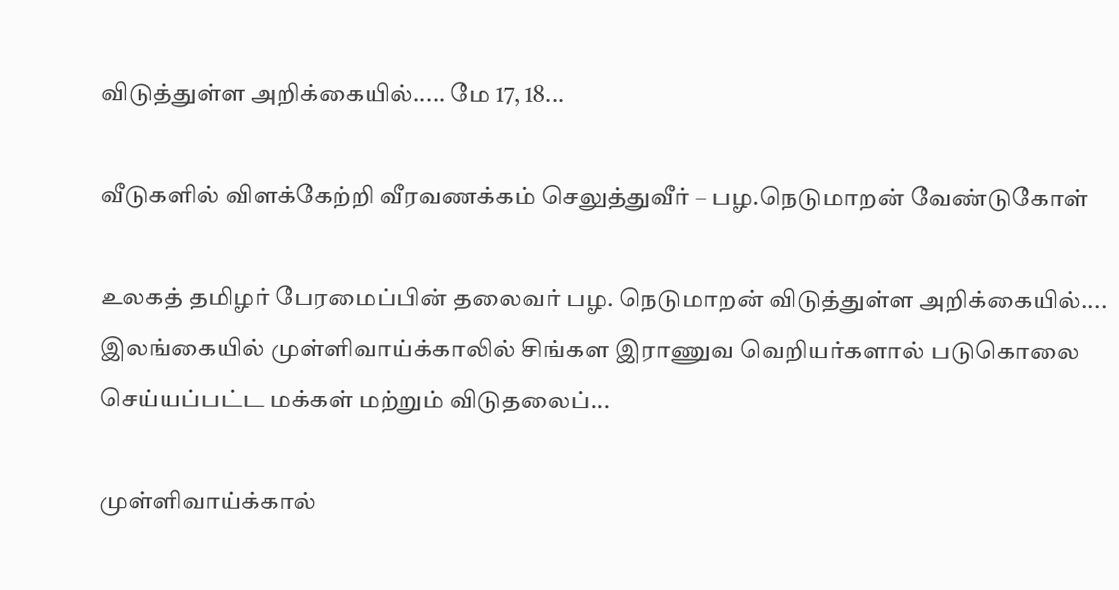விடுத்துள்ள அறிக்கையில்..... மே 17, 18...

வீடுகளில் விளக்கேற்றி வீரவணக்கம் செலுத்துவீர் – பழ.நெடுமாறன் வேண்டுகோள்

உலகத் தமிழர் பேரமைப்பின் தலைவர் பழ. நெடுமாறன் விடுத்துள்ள அறிக்கையில்.... இலங்கையில் முள்ளிவாய்க்காலில் சிங்கள இராணுவ வெறியர்களால் படுகொலை செய்யப்பட்ட மக்கள் மற்றும் விடுதலைப்...

முள்ளிவாய்க்கால்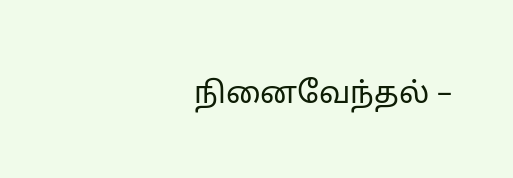நினைவேந்தல் –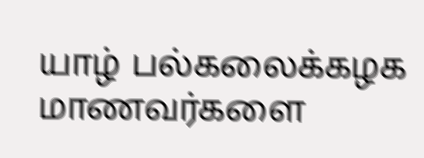யாழ் பல்கலைக்கழக மாணவர்களை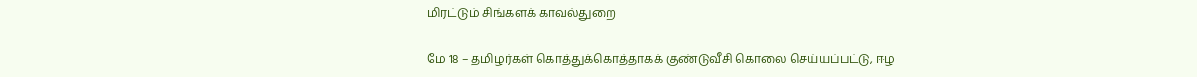மிரட்டும் சிங்களக் காவல்துறை

மே 18 – தமிழர்கள் கொத்துக்கொத்தாகக் குண்டுவீசி கொலை செய்யப்பட்டு, ஈழ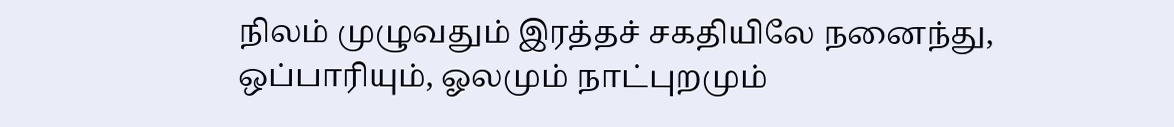நிலம் முழுவதும் இரத்தச் சகதியிலே நனைந்து, ஒப்பாரியும், ஓலமும் நாட்புறமும்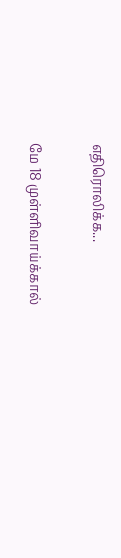எதிரொலிக்க...

மே 18 முள்ளிவாய்க்கால்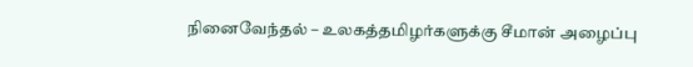நினைவேந்தல் – உலகத்தமிழர்களுக்கு சீமான் அழைப்பு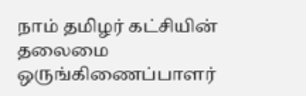நாம் தமிழர் கட்சியின் தலைமை ஒருங்கிணைப்பாளர்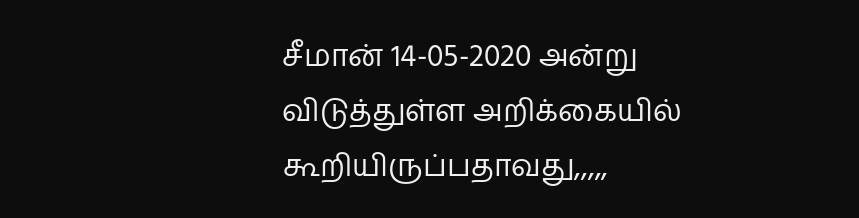சீமான் 14-05-2020 அன்று விடுத்துள்ள அறிக்கையில் கூறியிருப்பதாவது,,,,,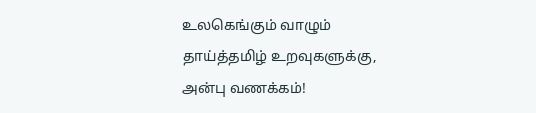உலகெங்கும் வாழும் தாய்த்தமிழ் உறவுகளுக்கு, அன்பு வணக்கம்!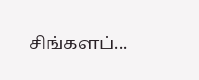சிங்களப்...